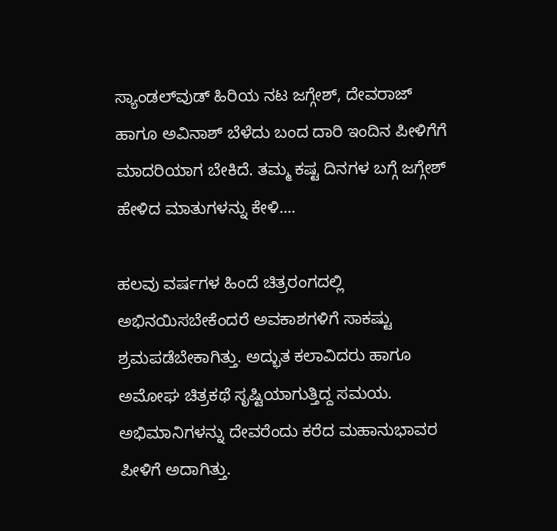ಸ್ಯಾಂಡಲ್‌ವುಡ್‌ ಹಿರಿಯ ನಟ ಜಗ್ಗೇಶ್, ದೇವರಾಜ್‌ ಹಾಗೂ ಅವಿನಾಶ್‌ ಬೆಳೆದು ಬಂದ ದಾರಿ ಇಂದಿನ ಪೀಳಿಗೆಗೆ ಮಾದರಿಯಾಗ ಬೇಕಿದೆ. ತಮ್ಮ ಕಷ್ಟ ದಿನಗಳ ಬಗ್ಗೆ ಜಗ್ಗೇಶ್ ಹೇಳಿದ ಮಾತುಗಳನ್ನು ಕೇಳಿ....

ಹಲವು ವರ್ಷಗಳ ಹಿಂದೆ ಚಿತ್ರರಂಗದಲ್ಲಿ ಅಭಿನಯಿಸಬೇಕೆಂದರೆ ಅವಕಾಶಗಳಿಗೆ ಸಾಕಷ್ಟು ಶ್ರಮಪಡೆಬೇಕಾಗಿತ್ತು. ಅದ್ಭುತ ಕಲಾವಿದರು ಹಾಗೂ ಅಮೋಘ ಚಿತ್ರಕಥೆ ಸೃಷ್ಟಿಯಾಗುತ್ತಿದ್ದ ಸಮಯ. ಅಭಿಮಾನಿಗಳನ್ನು ದೇವರೆಂದು ಕರೆದ ಮಹಾನುಭಾವರ ಪೀಳಿಗೆ ಅದಾಗಿತ್ತು.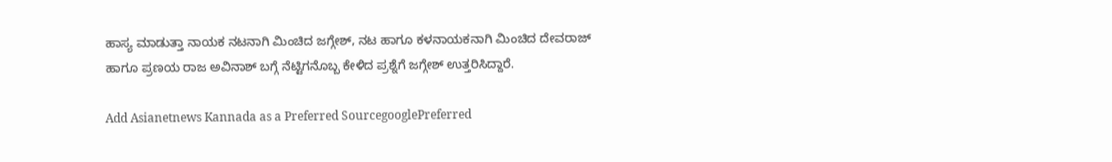ಹಾಸ್ಯ ಮಾಡುತ್ತಾ ನಾಯಕ ನಟನಾಗಿ ಮಿಂಚಿದ ಜಗ್ಗೇಶ್‌, ನಟ ಹಾಗೂ ಕಳನಾಯಕನಾಗಿ ಮಿಂಚಿದ ದೇವರಾಜ್‌ ಹಾಗೂ ಪ್ರಣಯ ರಾಜ ಅವಿನಾಶ್‌ ಬಗ್ಗೆ ನೆಟ್ಟಿಗನೊಬ್ಬ ಕೇಳಿದ ಪ್ರಶ್ನೆಗೆ ಜಗ್ಗೇಶ್ ಉತ್ತರಿಸಿದ್ದಾರೆ.

Add Asianetnews Kannada as a Preferred SourcegooglePreferred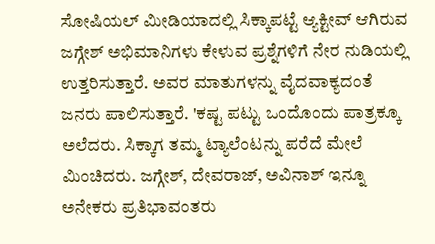ಸೋಷಿಯಲ್ ಮೀಡಿಯಾದಲ್ಲಿ ಸಿಕ್ಕಾಪಟ್ಟೆ ಆ್ಯಕ್ಟೀವ್ ಆಗಿರುವ ಜಗ್ಗೇಶ್ ಅಭಿಮಾನಿಗಳು ಕೇಳುವ ಪ್ರಶ್ನೆಗಳಿಗೆ ನೇರ ನುಡಿಯಲ್ಲಿ ಉತ್ತರಿಸುತ್ತಾರೆ. ಅವರ ಮಾತುಗಳನ್ನು ವೈದವಾಕ್ಯದಂತೆ ಜನರು ಪಾಲಿಸುತ್ತಾರೆ. 'ಕಷ್ಟ ಪಟ್ಟು ಒಂದೊಂದು ಪಾತ್ರಕ್ಕೂ ಅಲೆದರು. ಸಿಕ್ಕಾಗ ತಮ್ಮ ಟ್ಯಾಲೆಂಟನ್ನು ಪರೆದೆ ಮೇಲೆ ಮಿಂಚಿದರು. ಜಗ್ಗೇಶ್, ದೇವರಾಜ್‌, ಅವಿನಾಶ್‌ ಇನ್ನೂ ಅನೇಕರು ಪ್ರತಿಭಾವಂತರು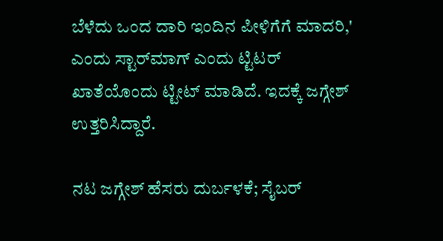ಬೆಳೆದು ಒಂದ ದಾರಿ ಇಂದಿನ ಪೀಳಿಗೆಗೆ ಮಾದರಿ,' ಎಂದು ಸ್ಟಾರ್‌ಮಾಗ್‌ ಎಂದು ಟ್ಟಿಟರ್‌ ಖಾತೆಯೊಂದು ಟ್ಟೀಟ್ ಮಾಡಿದೆ. ಇದಕ್ಕೆ ಜಗ್ಗೇಶ್ ಉತ್ತರಿಸಿದ್ದಾರೆ.

ನಟ ಜಗ್ಗೇಶ್ ಹೆಸರು ದುರ್ಬಳಕೆ; ಸೈಬರ್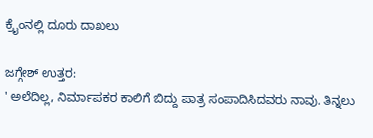ಕ್ರೈಂನಲ್ಲಿ ದೂರು ದಾಖಲು

ಜಗ್ಗೇಶ್ ಉತ್ತರ:
' ಅಲೆದಿಲ್ಲ, ನಿರ್ಮಾಪಕರ ಕಾಲಿಗೆ ಬಿದ್ದು ಪಾತ್ರ ಸಂಪಾದಿಸಿದವರು ನಾವು. ತಿನ್ನಲು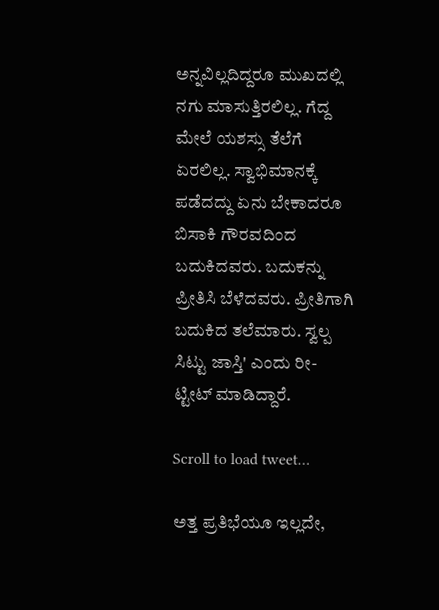ಅನ್ನವಿಲ್ಲದಿದ್ದರೂ ಮುಖದಲ್ಲಿ ನಗು ಮಾಸುತ್ತಿರಲಿಲ್ಲ. ಗೆದ್ದ ಮೇಲೆ ಯಶಸ್ಸು ತೆಲೆಗೆ ಏರಲಿಲ್ಲ. ಸ್ವಾಭಿಮಾನಕ್ಕೆ ಪಡೆದದ್ದು ಏನು ಬೇಕಾದರೂ ಬಿಸಾಕಿ ಗೌರವದಿಂದ ಬದುಕಿದವರು. ಬದುಕನ್ನು ಪ್ರೀತಿಸಿ ಬೆಳೆದವರು. ಪ್ರೀತಿಗಾಗಿ ಬದುಕಿದ ತಲೆಮಾರು. ಸ್ವಲ್ಪ ಸಿಟ್ಟು ಜಾಸ್ತಿ' ಎಂದು ರೀ-ಟ್ಟೀಟ್ ಮಾಡಿದ್ದಾರೆ.

Scroll to load tweet…

ಅತ್ತ ಪ್ರತಿಭೆಯೂ ಇಲ್ಲದೇ,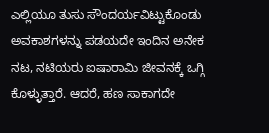ಎಲ್ಲಿಯೂ ತುಸು ಸೌಂದರ್ಯವಿಟ್ಟುಕೊಂಡು ಅವಕಾಶಗಳನ್ನು ಪಡಯದೇ ಇಂದಿನ ಅನೇಕ ನಟ, ನಟಿಯರು ಐಷಾರಾಮಿ ಜೀವನಕ್ಕೆ ಒಗ್ಗಿ ಕೊಳ್ಳುತ್ತಾರೆ. ಆದರೆ, ಹಣ ಸಾಕಾಗದೇ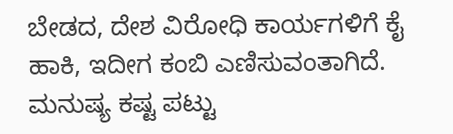ಬೇಡದ, ದೇಶ ವಿರೋಧಿ ಕಾರ್ಯಗಳಿಗೆ ಕೈ ಹಾಕಿ, ಇದೀಗ ಕಂಬಿ ಎಣಿಸುವಂತಾಗಿದೆ. ಮನುಷ್ಯ ಕಷ್ಟ ಪಟ್ಟು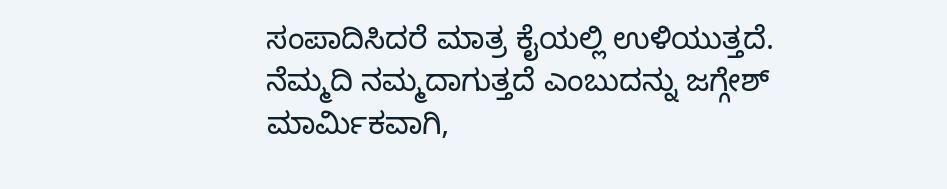ಸಂಪಾದಿಸಿದರೆ ಮಾತ್ರ ಕೈಯಲ್ಲಿ ಉಳಿಯುತ್ತದೆ. ನೆಮ್ಮದಿ ನಮ್ಮದಾಗುತ್ತದೆ ಎಂಬುದನ್ನು ಜಗ್ಗೇಶ್ ಮಾರ್ಮಿಕವಾಗಿ,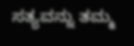ಸತ್ಯವನ್ನು ತಮ್ಮ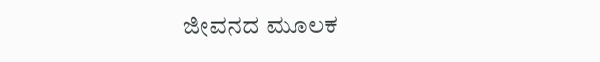ಜೀವನದ ಮೂಲಕ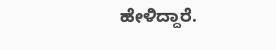ಹೇಳಿದ್ದಾರೆ.